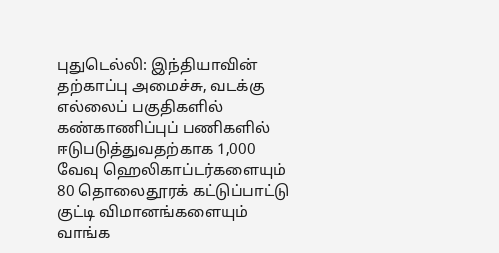புதுடெல்லி: இந்தியாவின் தற்காப்பு அமைச்சு, வடக்கு எல்லைப் பகுதிகளில் கண்காணிப்புப் பணிகளில் ஈடுபடுத்துவதற்காக 1,000 வேவு ஹெலிகாப்டர்களையும் 80 தொலைதூரக் கட்டுப்பாட்டு குட்டி விமானங்களையும் வாங்க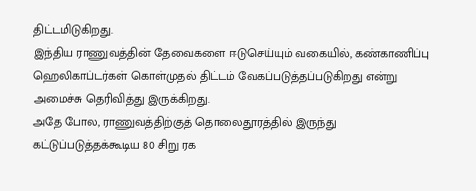திட்டமிடுகிறது.
இந்திய ராணுவத்தின் தேவைகளை ஈடுசெய்யும் வகையில், கண்காணிப்பு ஹெலிகாப்டர்கள் கொள்முதல் திட்டம் வேகப்படுத்தப்படுகிறது என்று அமைச்சு தெரிவித்து இருக்கிறது.
அதே போல, ராணுவத்திற்குத் தொலைதூரத்தில் இருந்து கட்டுப்படுத்தக்கூடிய 80 சிறு ரக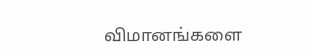விமானங்களை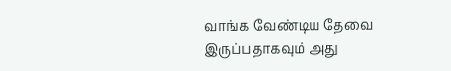வாங்க வேண்டிய தேவை இருப்பதாகவும் அது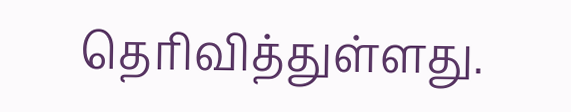தெரிவித்துள்ளது.